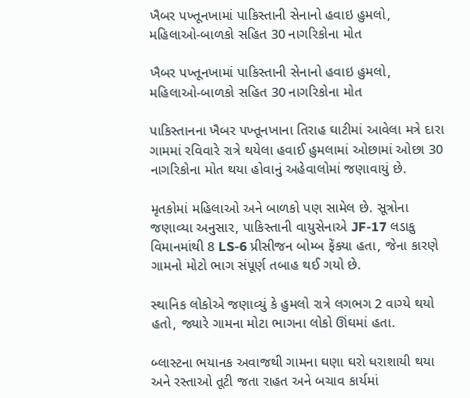ખૈબર પખ્તૂનખામાં પાકિસ્તાની સેનાનો હવાઇ હુમલો, મહિલાઓ-બાળકો સહિત 30 નાગરિકોના મોત

ખૈબર પખ્તૂનખામાં પાકિસ્તાની સેનાનો હવાઇ હુમલો, મહિલાઓ-બાળકો સહિત 30 નાગરિકોના મોત

પાકિસ્તાનના ખૈબર પખ્તૂનખાના તિરાહ ઘાટીમાં આવેલા મત્રે દારા ગામમાં રવિવારે રાત્રે થયેલા હવાઈ હુમલામાં ઓછામાં ઓછા 30 નાગરિકોના મોત થયા હોવાનું અહેવાલોમાં જણાવાયું છે.

મૃતકોમાં મહિલાઓ અને બાળકો પણ સામેલ છે. સૂત્રોના જણાવ્યા અનુસાર, પાકિસ્તાની વાયુસેનાએ JF-17 લડાકુ વિમાનમાંથી 8 LS-6 પ્રીસીજન બોમ્બ ફેંક્યા હતા, જેના કારણે ગામનો મોટો ભાગ સંપૂર્ણ તબાહ થઈ ગયો છે.

સ્થાનિક લોકોએ જણાવ્યું કે હુમલો રાત્રે લગભગ 2 વાગ્યે થયો હતો, જ્યારે ગામના મોટા ભાગના લોકો ઊંઘમાં હતા.

બ્લાસ્ટના ભયાનક અવાજથી ગામના ઘણા ઘરો ધરાશાયી થયા અને રસ્તાઓ તૂટી જતા રાહત અને બચાવ કાર્યમાં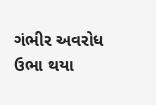ગંભીર અવરોધ ઉભા થયા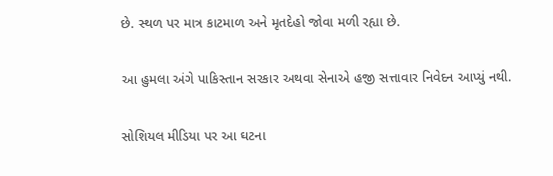છે. સ્થળ પર માત્ર કાટમાળ અને મૃતદેહો જોવા મળી રહ્યા છે.

આ હુમલા અંગે પાકિસ્તાન સરકાર અથવા સેનાએ હજી સત્તાવાર નિવેદન આપ્યું નથી.

સોશિયલ મીડિયા પર આ ઘટના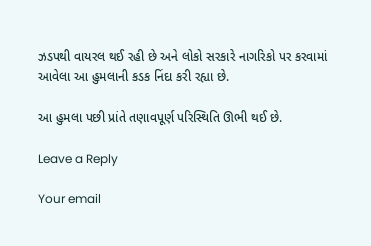ઝડપથી વાયરલ થઈ રહી છે અને લોકો સરકારે નાગરિકો પર કરવામાં આવેલા આ હુમલાની કડક નિંદા કરી રહ્યા છે.

આ હુમલા પછી પ્રાંતે તણાવપૂર્ણ પરિસ્થિતિ ઊભી થઈ છે.

Leave a Reply

Your email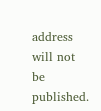address will not be published.